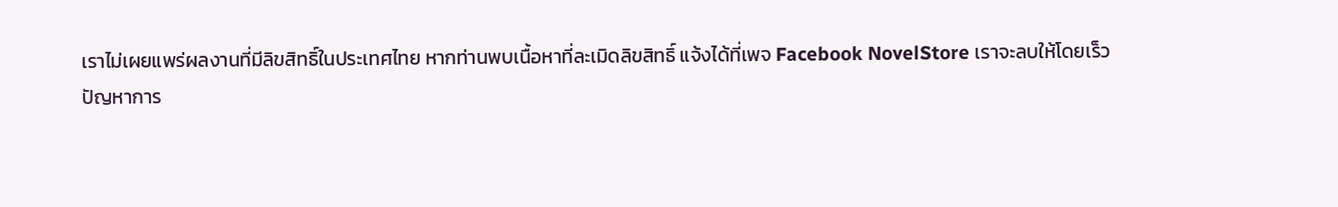เราไม่เผยแพร่ผลงานที่มีลิขสิทธิ์ในประเทศไทย หากท่านพบเนื้อหาที่ละเมิดลิขสิทธิ์ แจ้งได้ที่เพจ Facebook NovelStore เราจะลบให้โดยเร็ว
ปัญหาการ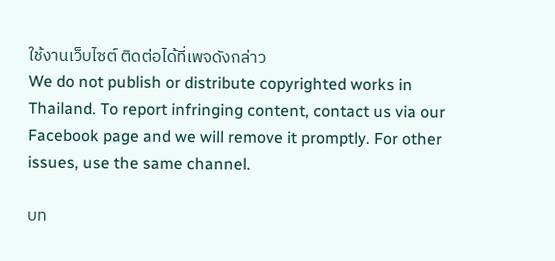ใช้งานเว็บไซต์ ติดต่อได้ที่เพจดังกล่าว
We do not publish or distribute copyrighted works in Thailand. To report infringing content, contact us via our Facebook page and we will remove it promptly. For other issues, use the same channel.

บท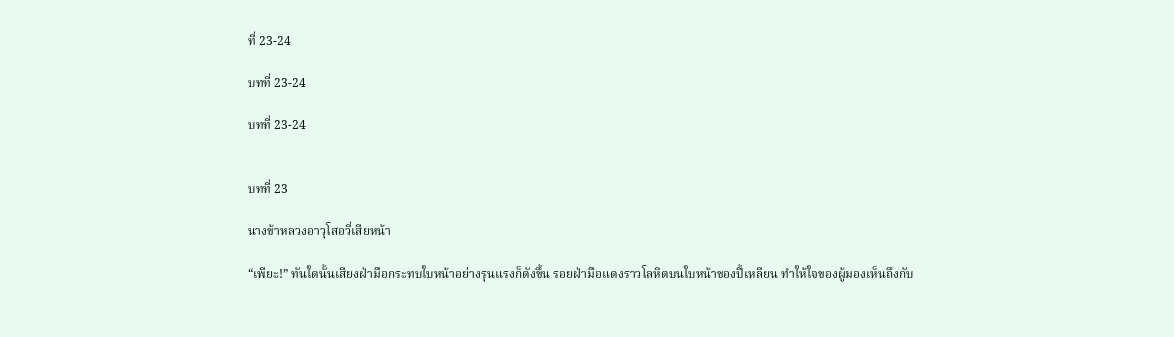ที่ 23-24

บทที่ 23-24

บทที่ 23-24


บทที่ 23

นางข้าหลวงอาวุโสอวี่เสียหน้า

“เพียะ!” ทันใดนั้นเสียงฝ่ามือกระทบใบหน้าอย่างรุนแรงก็ดังขึ้น รอยฝ่ามือแดงราวโลหิตบนใบหน้าของปี้เหลียน ทำให้ใจของผู้มองเห็นถึงกับ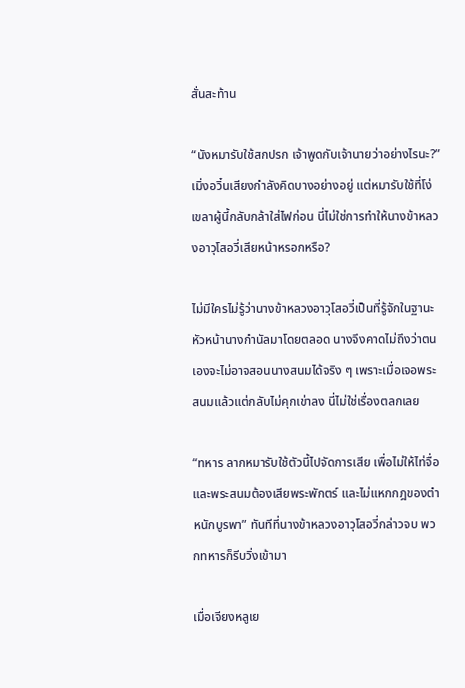สั่นสะท้าน

“นังหมารับใช้สกปรก เจ้าพูดกับเจ้านายว่าอย่างไรนะ?” เมิ่งอวิ๋นเสียงกำลังคิดบางอย่างอยู่ แต่หมารับใช้ที่โง่เขลาผู้นี้กลับกล้าใส่ไฟก่อน นี่ไม่ใช่การทำให้นางข้าหลวงอาวุโสอวี่เสียหน้าหรอกหรือ?

ไม่มีใครไม่รู้ว่านางข้าหลวงอาวุโสอวี่เป็นที่รู้จักในฐานะหัวหน้านางกำนัลมาโดยตลอด นางจึงคาดไม่ถึงว่าตนเองจะไม่อาจสอนนางสนมได้จริง ๆ เพราะเมื่อเจอพระสนมแล้วแต่กลับไม่คุกเข่าลง นี่ไม่ใช่เรื่องตลกเลย

“ทหาร ลากหมารับใช้ตัวนี้ไปจัดการเสีย เพื่อไม่ให้ไท่จื่อและพระสนมต้องเสียพระพักตร์ และไม่แหกกฎของตำหนักบูรพา” ทันทีที่นางข้าหลวงอาวุโสอวี่กล่าวจบ พวกทหารก็รีบวิ่งเข้ามา

เมื่อเจียงหลูเย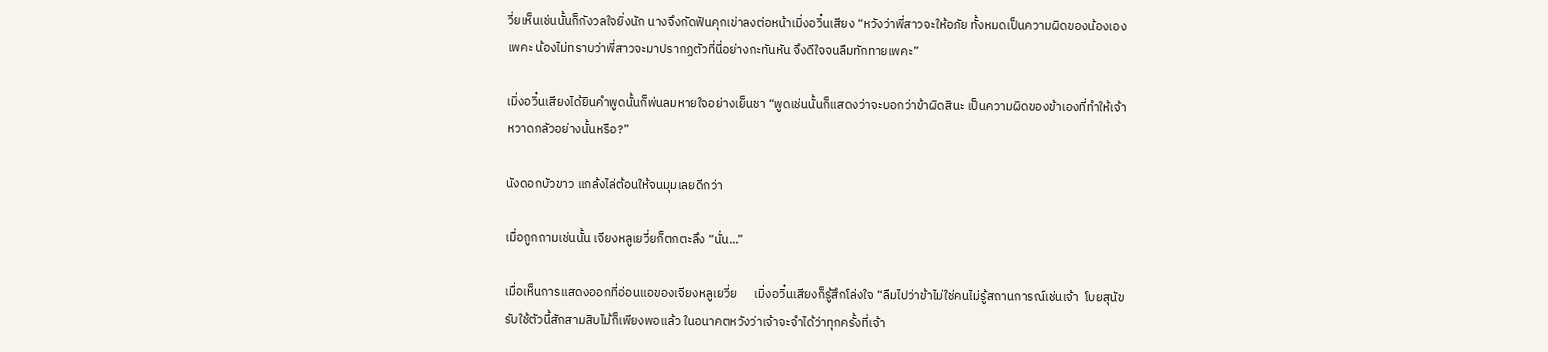วี่ยเห็นเช่นนั้นก็กังวลใจยิ่งนัก นางจึงกัดฟันคุกเข่าลงต่อหน้าเมิ่งอวิ๋นเสียง “หวังว่าพี่สาวจะให้อภัย ทั้งหมดเป็นความผิดของน้องเองเพคะ น้องไม่ทราบว่าพี่สาวจะมาปรากฏตัวที่นี่อย่างกะทันหัน จึงดีใจจนลืมทักทายเพคะ”

เมิ่งอวิ๋นเสียงได้ยินคำพูดนั้นก็พ่นลมหายใจอย่างเย็นชา “พูดเช่นนั้นก็แสดงว่าจะบอกว่าข้าผิดสินะ เป็นความผิดของข้าเองที่ทำให้เจ้าหวาดกลัวอย่างนั้นหรือ?”

นังดอกบัวขาว แกล้งไล่ต้อนให้จนมุมเลยดีกว่า

เมื่อถูกถามเช่นนั้น เจียงหลูเยวี่ยก็ตกตะลึง “นั่น...”

เมื่อเห็นการแสดงออกที่อ่อนแอของเจียงหลูเยวี่ย      เมิ่งอวิ๋นเสียงก็รู้สึกโล่งใจ “ลืมไปว่าข้าไม่ใช่คนไม่รู้สถานการณ์เช่นเจ้า  โบยสุนัขรับใช้ตัวนี้สักสามสิบไม้ก็เพียงพอแล้ว ในอนาคตหวังว่าเจ้าจะจำได้ว่าทุกครั้งที่เจ้า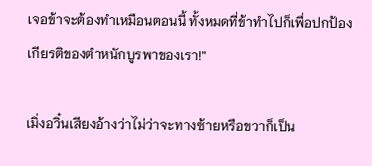เจอข้าจะต้องทำเหมือนตอนนี้ ทั้งหมดที่ข้าทำไปก็เพื่อปกป้องเกียรติของตำหนักบูรพาของเรา!”

เมิ่งอวิ๋นเสียงอ้างว่าไม่ว่าจะทางซ้ายหรือขวาก็เป็น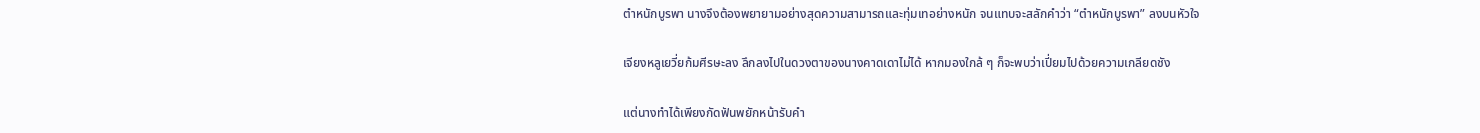ตำหนักบูรพา นางจึงต้องพยายามอย่างสุดความสามารถและทุ่มเทอย่างหนัก จนแทบจะสลักคำว่า “ตำหนักบูรพา” ลงบนหัวใจ

เจียงหลูเยวี่ยก้มศีรษะลง ลึกลงไปในดวงตาของนางคาดเดาไม่ได้ หากมองใกล้ ๆ ก็จะพบว่าเปี่ยมไปด้วยความเกลียดชัง

แต่นางทำได้เพียงกัดฟันพยักหน้ารับคำ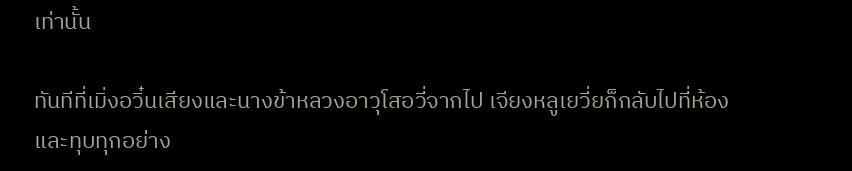เท่านั้น

ทันทีที่เมิ่งอวิ๋นเสียงและนางข้าหลวงอาวุโสอวี่จากไป เจียงหลูเยวี่ยก็กลับไปที่ห้องและทุบทุกอย่าง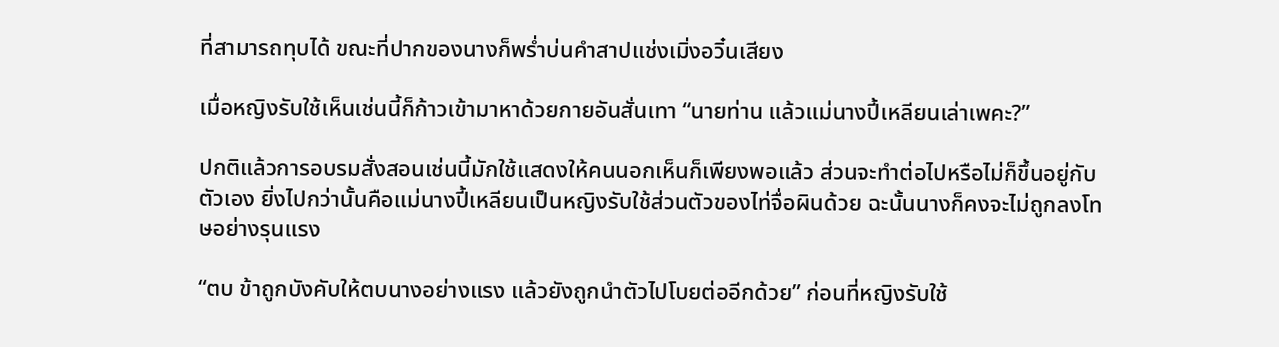ที่สามารถทุบได้ ขณะที่ปากของนางก็พร่ำบ่นคำสาปแช่งเมิ่งอวิ๋นเสียง

เมื่อหญิงรับใช้เห็นเช่นนี้ก็ก้าวเข้ามาหาด้วยกายอันสั่นเทา “นายท่าน แล้วแม่นางปี้เหลียนเล่าเพคะ?”

ปกติแล้วการอบรมสั่งสอนเช่นนี้มักใช้แสดงให้คนนอกเห็นก็เพียงพอแล้ว ส่วนจะทำต่อไปหรือไม่ก็ขึ้นอยู่กับตัวเอง ยิ่งไปกว่านั้นคือแม่นางปี้เหลียนเป็นหญิงรับใช้ส่วนตัวของไท่จื่อผินด้วย ฉะนั้นนางก็คงจะไม่ถูกลงโทษอย่างรุนแรง

“ตบ ข้าถูกบังคับให้ตบนางอย่างแรง แล้วยังถูกนำตัวไปโบยต่ออีกด้วย” ก่อนที่หญิงรับใช้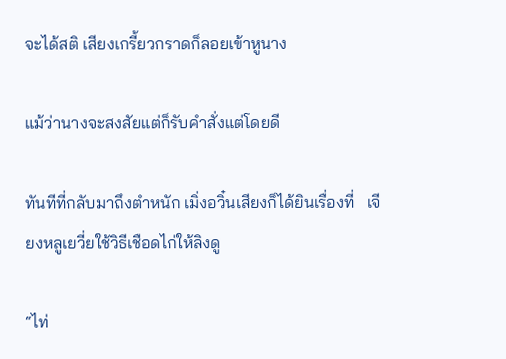จะได้สติ เสียงเกรี้ยวกราดก็ลอยเข้าหูนาง

แม้ว่านางจะสงสัยแต่ก็รับคำสั่งแต่โดยดี

ทันทีที่กลับมาถึงตำหนัก เมิ่งอวิ๋นเสียงก็ได้ยินเรื่องที่   เจียงหลูเยวี่ยใช้วิธีเชือดไก่ให้ลิงดู

“ไท่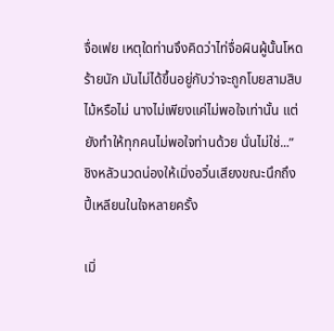จื่อเฟย เหตุใดท่านจึงคิดว่าไท่จื่อผินผู้นั้นโหดร้ายนัก มันไม่ได้ขึ้นอยู่กับว่าจะถูกโบยสามสิบไม้หรือไม่ นางไม่เพียงแค่ไม่พอใจเท่านั้น แต่ยังทำให้ทุกคนไม่พอใจท่านด้วย นั่นไม่ใช่...” ชิงหลัวนวดน่องให้เมิ่งอวิ๋นเสียงขณะนึกถึงปี้เหลียนในใจหลายครั้ง

เมิ่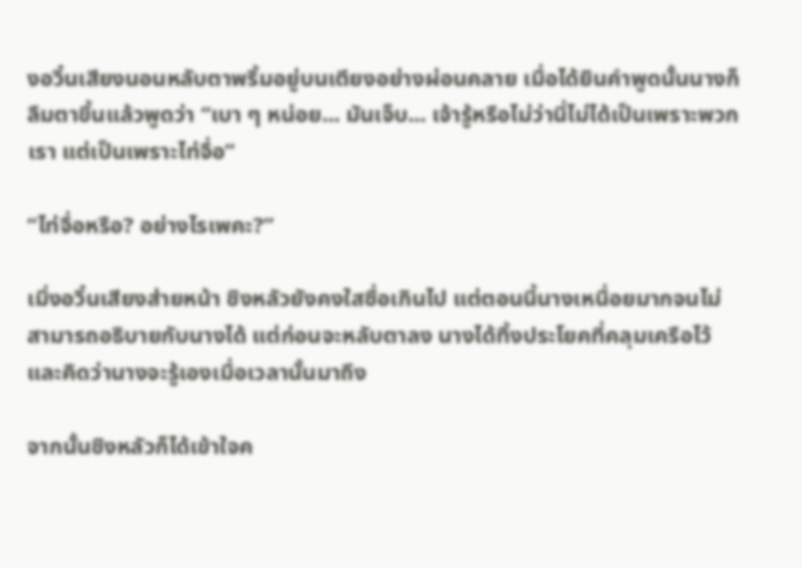งอวิ๋นเสียงนอนหลับตาพริ้มอยู่บนเตียงอย่างผ่อนคลาย เมื่อได้ยินคำพูดนั้นนางก็ลืมตาขึ้นแล้วพูดว่า “เบา ๆ หน่อย... มันเจ็บ... เจ้ารู้หรือไม่ว่านี่ไม่ได้เป็นเพราะพวกเรา แต่เป็นเพราะไท่จื่อ”

“ไท่จื่อหรือ? อย่างไรเพคะ?”

เมิ่งอวิ๋นเสียงส่ายหน้า ชิงหลัวยังคงใสซื่อเกินไป แต่ตอนนี้นางเหนื่อยมากจนไม่สามารถอธิบายกับนางได้ แต่ก่อนจะหลับตาลง นางได้ทิ้งประโยคที่คลุมเครือไว้ และคิดว่านางจะรู้เองเมื่อเวลานั้นมาถึง

จากนั้นชิงหลัวก็ได้เข้าใจค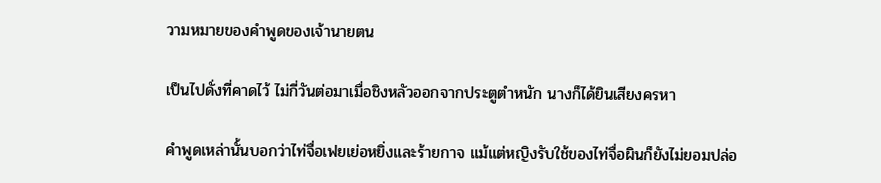วามหมายของคำพูดของเจ้านายตน

เป็นไปดั่งที่คาดไว้ ไม่กี่วันต่อมาเมื่อชิงหลัวออกจากประตูตำหนัก นางก็ได้ยินเสียงครหา

คำพูดเหล่านั้นบอกว่าไท่จื่อเฟยเย่อหยิ่งและร้ายกาจ แม้แต่หญิงรับใช้ของไท่จื่อผินก็ยังไม่ยอมปล่อ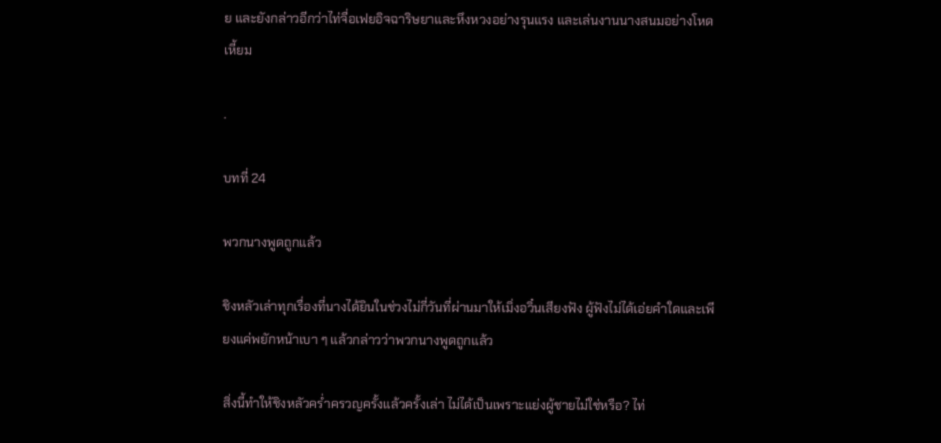ย และยังกล่าวอีกว่าไท่จื่อเฟยอิจฉาริษยาและหึงหวงอย่างรุนแรง และเล่นงานนางสนมอย่างโหดเหี้ยม

.

บทที่ 24

พวกนางพูดถูกแล้ว

ชิงหลัวเล่าทุกเรื่องที่นางได้ยินในช่วงไม่กี่วันที่ผ่านมาให้เมิ่งอวิ๋นเสียงฟัง ผู้ฟังไม่ได้เอ่ยคำใดและเพียงแค่พยักหน้าเบา ๆ แล้วกล่าวว่าพวกนางพูดถูกแล้ว

สิ่งนี้ทำให้ชิงหลัวคร่ำครวญครั้งแล้วครั้งเล่า ไม่ได้เป็นเพราะแย่งผู้ชายไม่ใช่หรือ? ไท่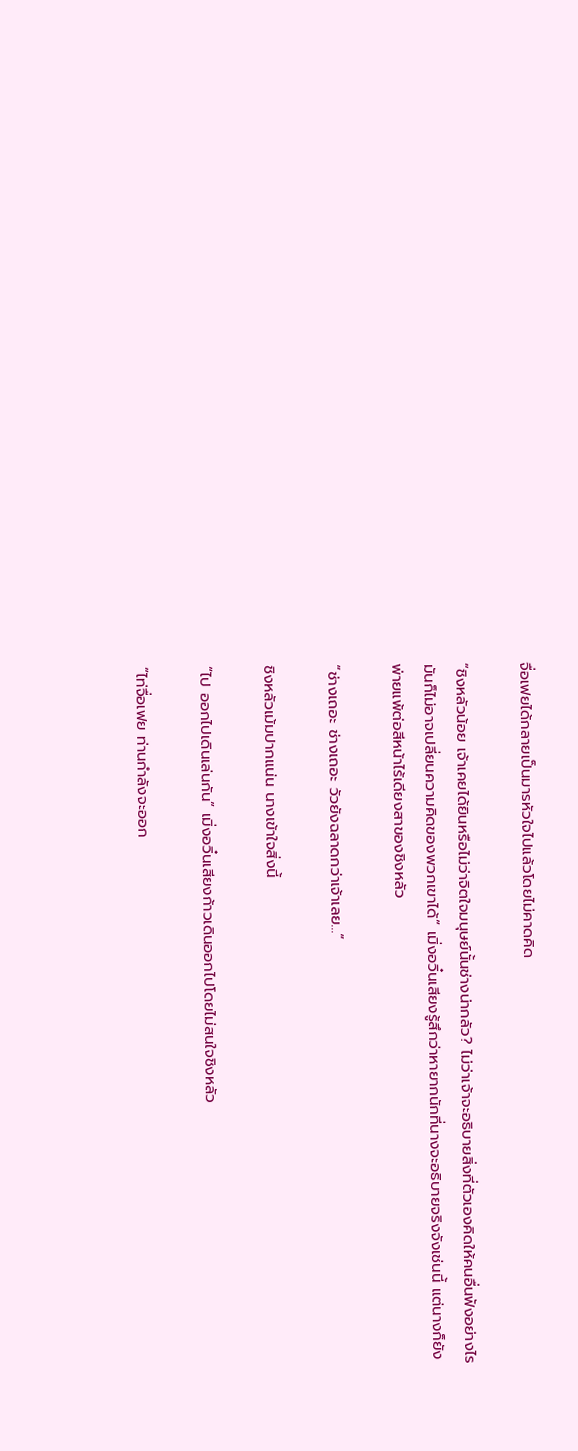จื่อเฟยได้กลายเป็นมารหัวใจไปแล้วโดยไม่คาดคิด

“ชิงหลัวน้อย เจ้าเคยได้ยินหรือไม่ว่าจิตใจมนุษย์นั้นช่างน่ากลัว? ไม่ว่าเจ้าจะอธิบายสิ่งที่ตัวเองคิดให้คนอื่นฟังอย่างไร มันก็ไม่อาจเปลี่ยนความคิดของพวกเขาได้” เมิ่งอวิ๋นเสียงรู้สึกว่าหายากนักที่นางจะอธิบายจริงจังเช่นนี้ แต่นางก็ยังพ่ายแพ้ต่อสีหน้าไร้เดียงสาของชิงหลัว

“ช่างเถอะ ช่างเถอะ วัวยังฉลาดกว่าเจ้าเลย...”

ชิงหลัวเม้มปากแน่น นางเข้าใจสิ่งนี้

“ไป ออกไปเดินเล่นกัน” เมิ่งอวิ๋นเสียงก้าวเดินออกไปโดยไม่สนใจชิงหลัว

“ไท่จื่อเฟย ท่านกำลังจะออก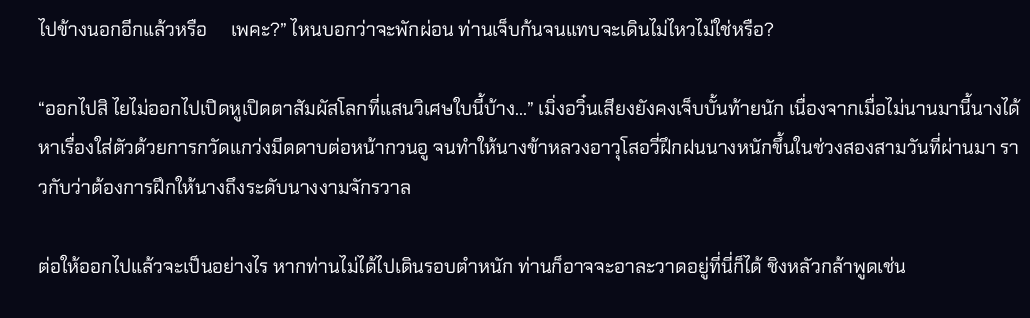ไปข้างนอกอีกแล้วหรือ     เพคะ?” ไหนบอกว่าจะพักผ่อน ท่านเจ็บก้นจนแทบจะเดินไม่ไหวไม่ใช่หรือ?

“ออกไปสิ ไยไม่ออกไปเปิดหูเปิดตาสัมผัสโลกที่แสนวิเศษใบนี้บ้าง...” เมิ่งอวิ๋นเสียงยังคงเจ็บบั้นท้ายนัก เนื่องจากเมื่อไม่นานมานี้นางได้หาเรื่องใส่ตัวด้วยการกวัดแกว่งมีดดาบต่อหน้ากวนอู จนทำให้นางข้าหลวงอาวุโสอวี่ฝึกฝนนางหนักขึ้นในช่วงสองสามวันที่ผ่านมา ราวกับว่าต้องการฝึกให้นางถึงระดับนางงามจักรวาล

ต่อให้ออกไปแล้วจะเป็นอย่างไร หากท่านไม่ได้ไปเดินรอบตำหนัก ท่านก็อาจจะอาละวาดอยู่ที่นี่ก็ได้ ชิงหลัวกล้าพูดเช่น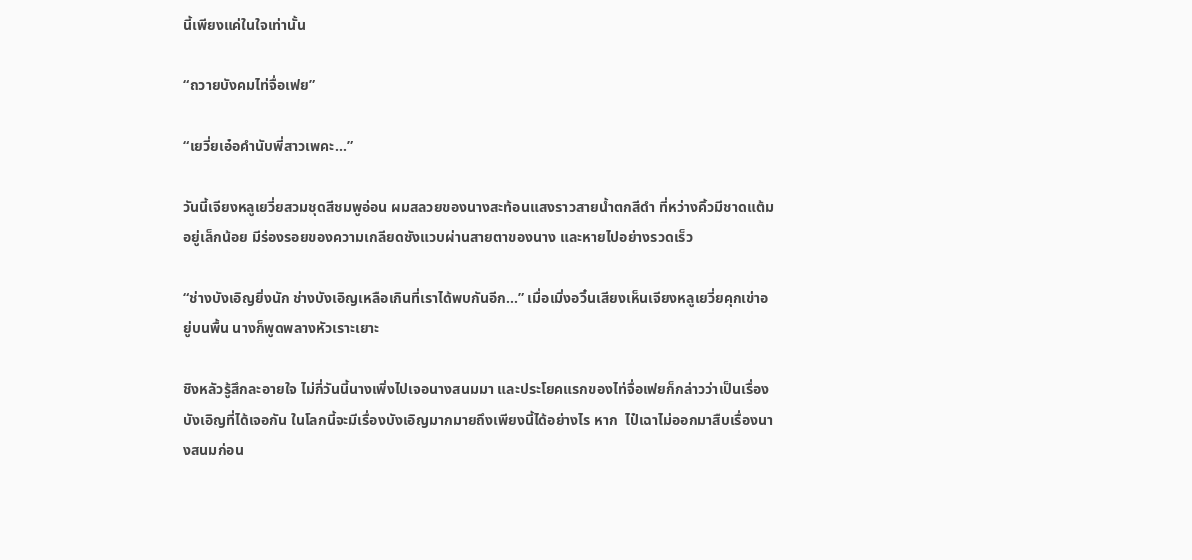นี้เพียงแค่ในใจเท่านั้น

“ถวายบังคมไท่จื่อเฟย”

“เยวี่ยเอ๋อคำนับพี่สาวเพคะ...”

วันนี้เจียงหลูเยวี่ยสวมชุดสีชมพูอ่อน ผมสลวยของนางสะท้อนแสงราวสายน้ำตกสีดำ ที่หว่างคิ้วมีชาดแต้มอยู่เล็กน้อย มีร่องรอยของความเกลียดชังแวบผ่านสายตาของนาง และหายไปอย่างรวดเร็ว

“ช่างบังเอิญยิ่งนัก ช่างบังเอิญเหลือเกินที่เราได้พบกันอีก...” เมื่อเมิ่งอวิ๋นเสียงเห็นเจียงหลูเยวี่ยคุกเข่าอยู่บนพื้น นางก็พูดพลางหัวเราะเยาะ

ชิงหลัวรู้สึกละอายใจ ไม่กี่วันนี้นางเพิ่งไปเจอนางสนมมา และประโยคแรกของไท่จื่อเฟยก็กล่าวว่าเป็นเรื่องบังเอิญที่ได้เจอกัน ในโลกนี้จะมีเรื่องบังเอิญมากมายถึงเพียงนี้ได้อย่างไร หาก  ไป๋เฉาไม่ออกมาสืบเรื่องนางสนมก่อน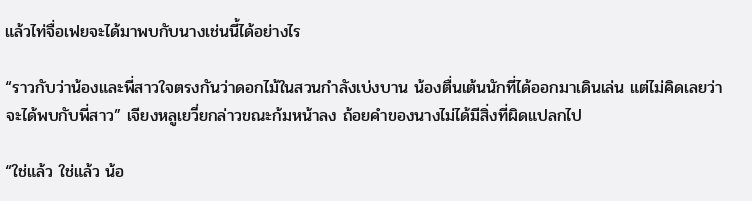แล้วไท่จื่อเฟยจะได้มาพบกับนางเช่นนี้ได้อย่างไร

“ราวกับว่าน้องและพี่สาวใจตรงกันว่าดอกไม้ในสวนกำลังเบ่งบาน น้องตื่นเต้นนักที่ได้ออกมาเดินเล่น แต่ไม่คิดเลยว่าจะได้พบกับพี่สาว” เจียงหลูเยวี่ยกล่าวขณะก้มหน้าลง ถ้อยคำของนางไม่ได้มีสิ่งที่ผิดแปลกไป

“ใช่แล้ว ใช่แล้ว น้อ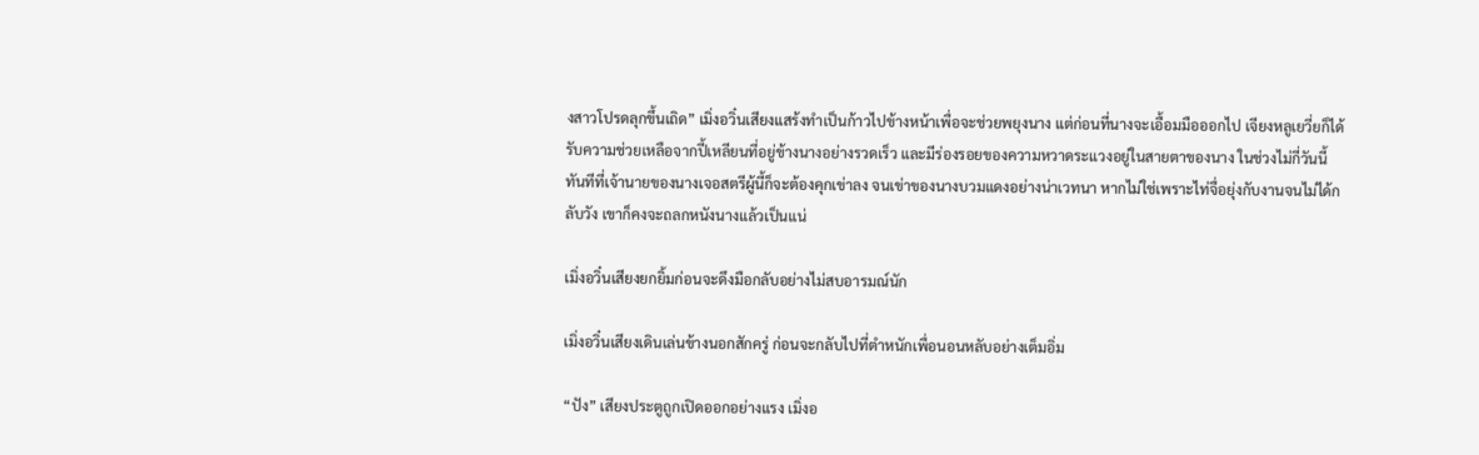งสาวโปรดลุกขึ้นเถิด” เมิ่งอวิ๋นเสียงแสร้งทำเป็นก้าวไปข้างหน้าเพื่อจะช่วยพยุงนาง แต่ก่อนที่นางจะเอื้อมมือออกไป เจียงหลูเยวี่ยก็ได้รับความช่วยเหลือจากปี้เหลียนที่อยู่ข้างนางอย่างรวดเร็ว และมีร่องรอยของความหวาดระแวงอยู่ในสายตาของนาง ในช่วงไม่กี่วันนี้ ทันทีที่เจ้านายของนางเจอสตรีผู้นี้ก็จะต้องคุกเข่าลง จนเข่าของนางบวมแดงอย่างน่าเวทนา หากไม่ใช่เพราะไท่จื่อยุ่งกับงานจนไม่ได้กลับวัง เขาก็คงจะถลกหนังนางแล้วเป็นแน่

เมิ่งอวิ๋นเสียงยกยิ้มก่อนจะดึงมือกลับอย่างไม่สบอารมณ์นัก

เมิ่งอวิ๋นเสียงเดินเล่นข้างนอกสักครู่ ก่อนจะกลับไปที่ตำหนักเพื่อนอนหลับอย่างเต็มอิ่ม

“ปัง” เสียงประตูถูกเปิดออกอย่างแรง เมิ่งอ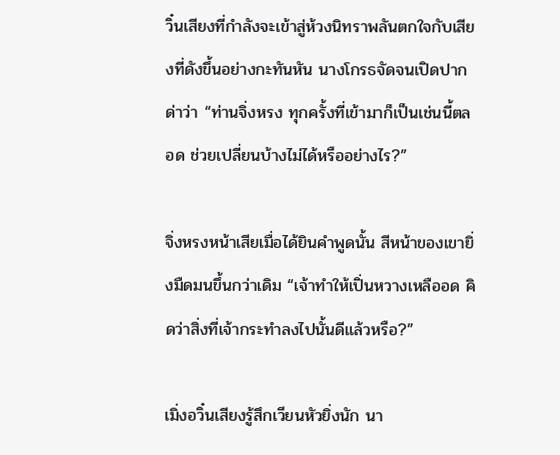วิ๋นเสียงที่กำลังจะเข้าสู่ห้วงนิทราพลันตกใจกับเสียงที่ดังขึ้นอย่างกะทันหัน นางโกรธจัดจนเปิดปากด่าว่า “ท่านจิ่งหรง ทุกครั้งที่เข้ามาก็เป็นเช่นนี้ตลอด ช่วยเปลี่ยนบ้างไม่ได้หรืออย่างไร?”

จิ่งหรงหน้าเสียเมื่อได้ยินคำพูดนั้น สีหน้าของเขายิ่งมืดมนขึ้นกว่าเดิม “เจ้าทำให้เปิ่นหวางเหลืออด คิดว่าสิ่งที่เจ้ากระทำลงไปนั้นดีแล้วหรือ?”

เมิ่งอวิ๋นเสียงรู้สึกเวียนหัวยิ่งนัก นา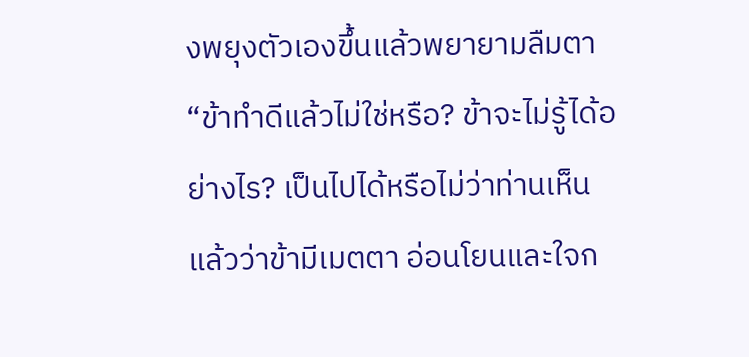งพยุงตัวเองขึ้นแล้วพยายามลืมตา “ข้าทำดีแล้วไม่ใช่หรือ? ข้าจะไม่รู้ได้อย่างไร? เป็นไปได้หรือไม่ว่าท่านเห็นแล้วว่าข้ามีเมตตา อ่อนโยนและใจก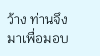ว้าง ท่านจึงมาเพื่อมอบ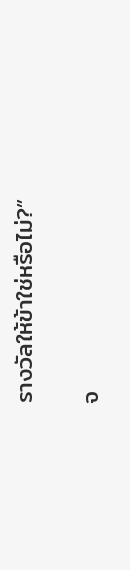รางวัลให้ข้าใช่หรือไม่?”

จ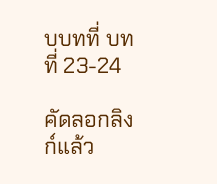บบทที่ บทที่ 23-24

คัดลอกลิงก์แล้ว